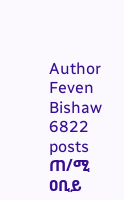Author
Feven Bishaw 6822 posts
ጠ/ሚ ዐቢይ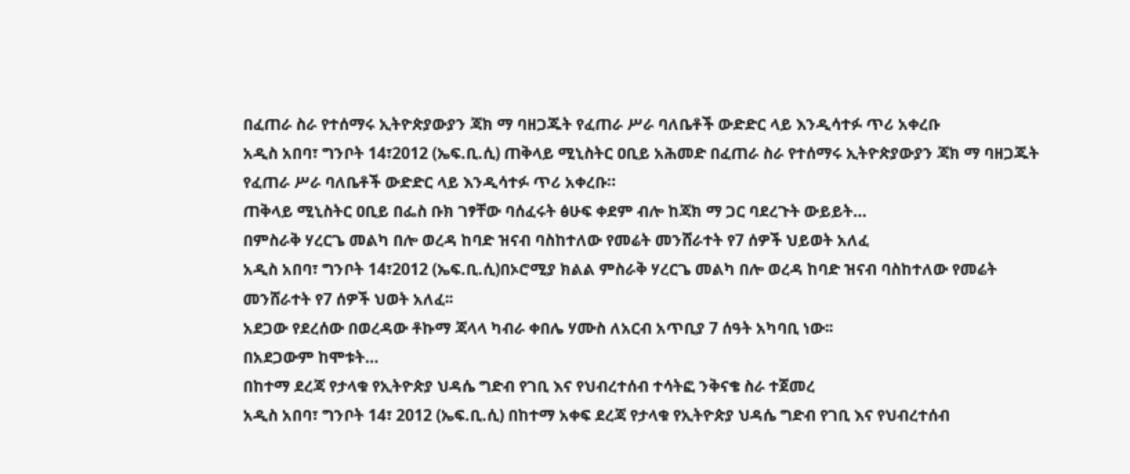በፈጠራ ስራ የተሰማሩ ኢትዮጵያውያን ጃክ ማ ባዘጋጁት የፈጠራ ሥራ ባለቤቶች ውድድር ላይ እንዲሳተፉ ጥሪ አቀረቡ
አዲስ አበባ፣ ግንቦት 14፣2012 (ኤፍ.ቢ.ሲ) ጠቅላይ ሚኒስትር ዐቢይ አሕመድ በፈጠራ ስራ የተሰማሩ ኢትዮጵያውያን ጃክ ማ ባዘጋጁት የፈጠራ ሥራ ባለቤቶች ውድድር ላይ እንዲሳተፉ ጥሪ አቀረቡ።
ጠቅላይ ሚኒስትር ዐቢይ በፌስ ቡክ ገፃቸው ባሰፈሩት ፅሁፍ ቀደም ብሎ ከጃክ ማ ጋር ባደረጉት ውይይት…
በምስራቅ ሃረርጌ መልካ በሎ ወረዳ ከባድ ዝናብ ባስከተለው የመሬት መንሸራተት የ7 ሰዎች ህይወት አለፈ
አዲስ አበባ፣ ግንቦት 14፣2012 (ኤፍ.ቢ.ሲ)በኦሮሚያ ክልል ምስራቅ ሃረርጌ መልካ በሎ ወረዳ ከባድ ዝናብ ባስከተለው የመሬት መንሸራተት የ7 ሰዎች ህወት አለፈ፡፡
አደጋው የደረሰው በወረዳው ቶኩማ ጃላላ ካብራ ቀበሌ ሃሙስ ለአርብ አጥቢያ 7 ሰዓት አካባቢ ነው፡፡
በአደጋውም ከሞቱት…
በከተማ ደረጃ የታላቁ የኢትዮጵያ ህዳሴ ግድብ የገቢ እና የህብረተሰብ ተሳትፎ ንቅናቄ ስራ ተጀመረ
አዲስ አበባ፣ ግንቦት 14፣ 2012 (ኤፍ.ቢ.ሲ) በከተማ አቀፍ ደረጃ የታላቁ የኢትዮጵያ ህዳሴ ግድብ የገቢ እና የህብረተሰብ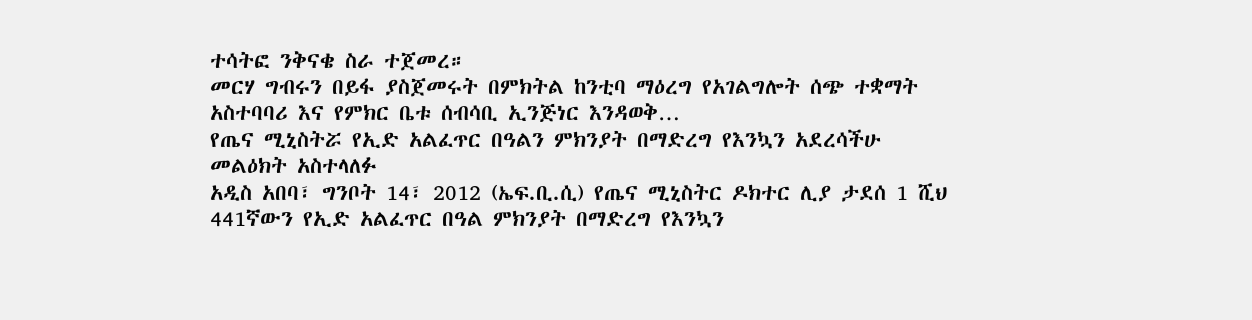ተሳትፎ ንቅናቄ ስራ ተጀመረ።
መርሃ ግብሩን በይፋ ያስጀመሩት በምክትል ከንቲባ ማዕረግ የአገልግሎት ሰጭ ተቋማት አስተባባሪ እና የምክር ቤቱ ሰብሳቢ ኢንጅነር እንዳወቅ…
የጤና ሚኒስትሯ የኢድ አልፈጥር በዓልን ምክንያት በማድረግ የእንኳን አደረሳችሁ መልዕክት አስተላለፉ
አዲስ አበባ፣ ግንቦት 14፣ 2012 (ኤፍ.ቢ.ሲ) የጤና ሚኒስትር ዶክተር ሊያ ታደሰ 1 ሺህ 441ኛውን የኢድ አልፈጥር በዓል ምክንያት በማድረግ የእንኳን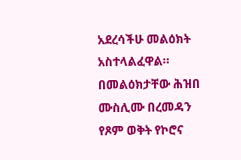አደረሳችሁ መልዕክት አስተላልፈዋል።
በመልዕክታቸው ሕዝበ ሙስሊሙ በረመዳን የጾም ወቅት የኮሮና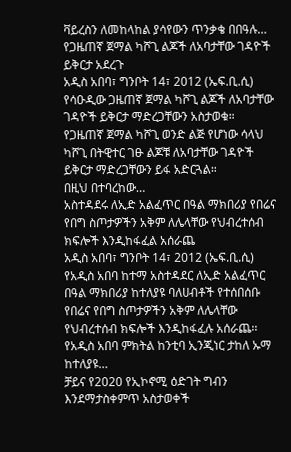ቫይረስን ለመከላከል ያሳየውን ጥንቃቄ በበዓሉ…
የጋዜጠኛ ጀማል ካሾጊ ልጆች ለአባታቸው ገዳዮች ይቅርታ አደረጉ
አዲስ አበባ፣ ግንቦት 14፣ 2012 (ኤፍ.ቢ.ሲ) የሳዑዲው ጋዜጠኛ ጀማል ካሾጊ ልጆች ለአባታቸው ገዳዮች ይቅርታ ማድረጋቸውን አስታወቁ።
የጋዜጠኛ ጀማል ካሾጊ ወንድ ልጅ የሆነው ሳላህ ካሾጊ በትዊተር ገፁ ልጆቹ ለአባታቸው ገዳዮች ይቅርታ ማድረጋቸውን ይፋ አድርጓል።
በዚህ በተባረከው…
አስተዳደሩ ለኢድ አልፈጥር በዓል ማክበሪያ የበሬና የበግ ስጦታዎችን አቅም ለሌላቸው የህብረተሰብ ክፍሎች እንዲከፋፈል አሰራጨ
አዲስ አበባ፣ ግንቦት 14፣ 2012 (ኤፍ.ቢ.ሲ) የአዲስ አበባ ከተማ አስተዳደር ለኢድ አልፈጥር በዓል ማክበሪያ ከተለያዩ ባለሀብቶች የተሰበሰቡ የበሬና የበግ ስጦታዎችን አቅም ለሌላቸው የህብረተሰብ ክፍሎች እንዲከፋፈሉ አሰራጨ፡፡
የአዲስ አበባ ምክትል ከንቲባ ኢንጂነር ታከለ ኡማ ከተለያዩ…
ቻይና የ2020 የኢኮኖሚ ዕድገት ግብን እንደማታስቀምጥ አስታወቀች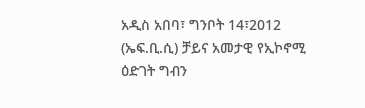አዲስ አበባ፣ ግንቦት 14፣2012 (ኤፍ.ቢ.ሲ) ቻይና አመታዊ የኢኮኖሚ ዕድገት ግብን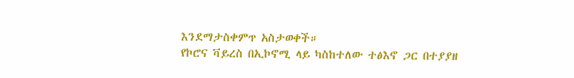እንደማታስቀምጥ አስታወቀች።
የኮሮና ቫይረስ በኢኮኖሚ ላይ ካስከተለው ተፅእኖ ጋር በተያያዘ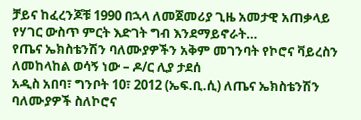ቻይና ከፈረንጆቹ 1990 በኋላ ለመጀመሪያ ጊዜ አመታዊ አጠቃላይ የሃገር ውስጥ ምርት እድገት ግብ እንደማይኖራት…
የጤና ኤክስቴንሽን ባለሙያዎችን አቅም መገንባት የኮሮና ቫይረስን ለመከላከል ወሳኝ ነው – ዶ/ር ሊያ ታደሰ
አዲስ አበባ፣ ግንቦት 10፣ 2012 (ኤፍ.ቢ.ሲ) ለጤና ኤክስቴንሽን ባለሙያዎች ስለኮሮና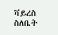ቫይረስ ስለቤት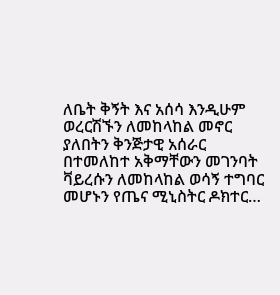ለቤት ቅኝት እና አሰሳ እንዲሁም ወረርሽኙን ለመከላከል መኖር ያለበትን ቅንጅታዊ አሰራር በተመለከተ አቅማቸውን መገንባት ቫይረሱን ለመከላከል ወሳኝ ተግባር መሆኑን የጤና ሚኒስትር ዶክተር…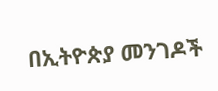በኢትዮጵያ መንገዶች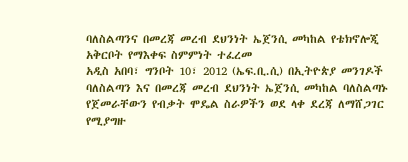ባለስልጣንና በመረጃ መረብ ደህንነት ኤጀንሲ መካከል የቴክኖሎጂ አቅርቦት የማእቀፍ ስምምነት ተፈረመ
አዲስ አበባ፣ ግንቦት 10፣ 2012 (ኤፍ.ቢ.ሲ) በኢትዮጵያ መንገዶች ባለስልጣን እና በመረጃ መረብ ደህንነት ኤጀንሲ መካከል ባለስልጣኑ የጀመራቸውን የብቃት ሞዴል ስራዎችን ወደ ላቀ ደረጃ ለማሸጋገር የሚያግዙ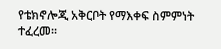የቴክኖሎጂ አቅርቦት የማእቀፍ ስምምነት ተፈረመ።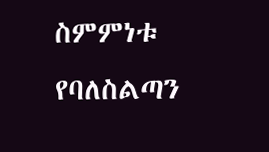ስምምነቱ የባለስልጣን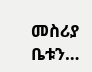መስሪያ ቤቱን…